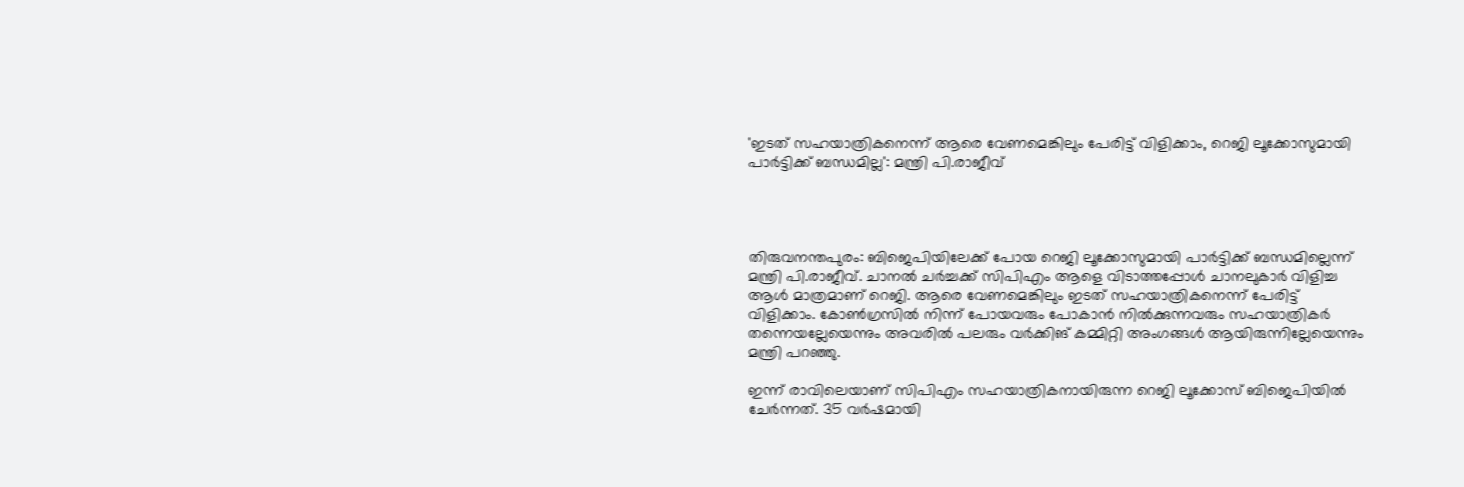'ഇടത് സഹയാത്രികനെന്ന് ആരെ വേണമെങ്കിലും പേരിട്ട് വിളിക്കാം, റെജി ലൂക്കോസുമായി പാർട്ടിക്ക് ബന്ധമില്ല': മന്ത്രി പി.രാജീവ്




തിരുവനന്തപുരം: ബിജെപിയിലേക്ക് പോയ റെജി ലൂക്കോസുമായി പാര്‍ട്ടിക്ക് ബന്ധമില്ലെന്ന് മന്ത്രി പി.രാജീവ്. ചാനല്‍ ചര്‍ച്ചക്ക് സിപിഎം ആളെ വിടാത്തപ്പോള്‍ ചാനലുകാര്‍ വിളിച്ച ആള്‍ മാത്രമാണ് റെജി. ആരെ വേണമെങ്കിലും ഇടത് സഹയാത്രികനെന്ന് പേരിട്ട് വിളിക്കാം. കോണ്‍ഗ്രസില്‍ നിന്ന് പോയവരും പോകാന്‍ നില്‍ക്കുന്നവരും സഹയാത്രികര്‍ തന്നെയല്ലേയെന്നും അവരില്‍ പലരും വര്‍ക്കിങ് കമ്മിറ്റി അംഗങ്ങള്‍ ആയിരുന്നില്ലേയെന്നും മന്ത്രി പറഞ്ഞു.

ഇന്ന് രാവിലെയാണ് സിപിഎം സഹയാത്രികനായിരുന്ന റെജി ലൂക്കോസ് ബിജെപിയില്‍ ചേര്‍ന്നത്. 35 വര്‍ഷമായി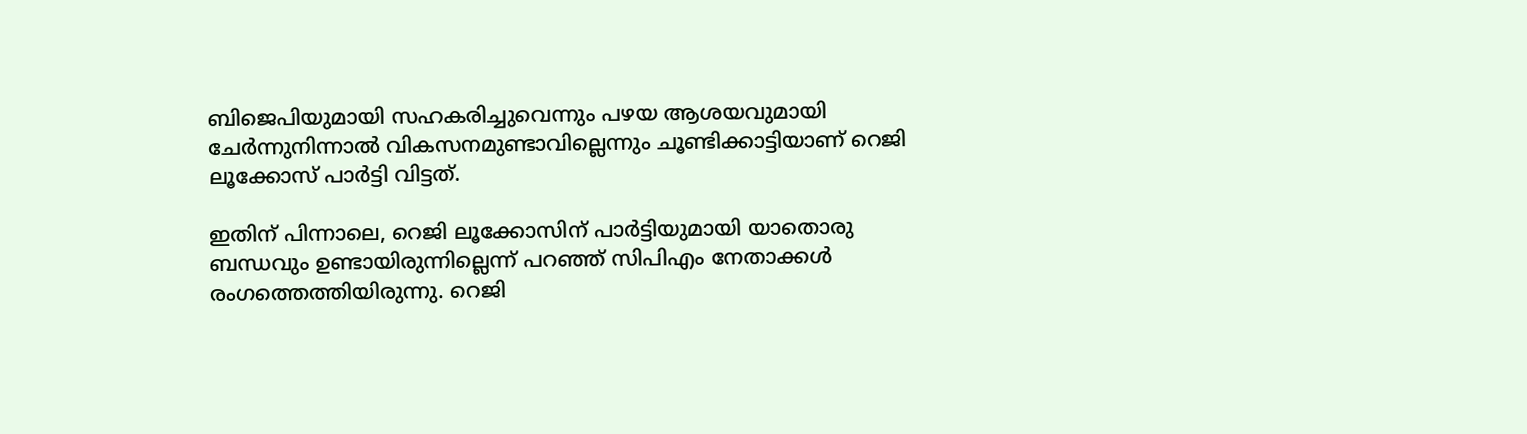ബിജെപിയുമായി സഹകരിച്ചുവെന്നും പഴയ ആശയവുമായി ചേര്‍ന്നുനിന്നാല്‍ വികസനമുണ്ടാവില്ലെന്നും ചൂണ്ടിക്കാട്ടിയാണ് റെജി ലൂക്കോസ് പാര്‍ട്ടി വിട്ടത്.

ഇതിന് പിന്നാലെ, റെജി ലൂക്കോസിന് പാര്‍ട്ടിയുമായി യാതൊരു ബന്ധവും ഉണ്ടായിരുന്നില്ലെന്ന് പറഞ്ഞ് സിപിഎം നേതാക്കള്‍ രംഗത്തെത്തിയിരുന്നു. റെജി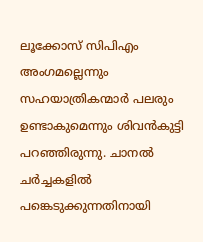ലൂക്കോസ് സിപിഎം അംഗമല്ലെന്നും സഹയാത്രികന്മാര്‍ പലരും ഉണ്ടാകുമെന്നും ശിവന്‍കുട്ടി പറഞ്ഞിരുന്നു. ചാനല്‍ ചര്‍ച്ചകളില്‍ പങ്കെടുക്കുന്നതിനായി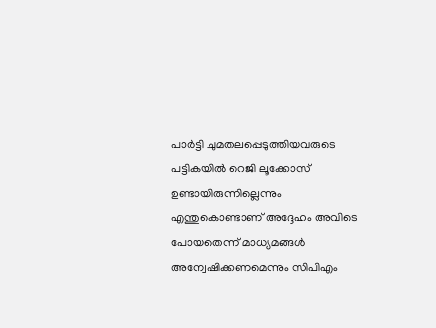പാര്‍ട്ടി ചുമതലപ്പെടുത്തിയവരുടെ പട്ടികയില്‍ റെജി ലൂക്കോസ് ഉണ്ടായിരുന്നില്ലെന്നും എന്തുകൊണ്ടാണ് അദ്ദേഹം അവിടെ പോയതെന്ന് മാധ്യമങ്ങള്‍ അന്വേഷിക്കണമെന്നും സിപിഎം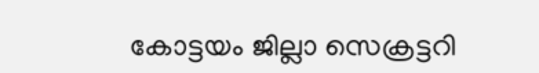കോട്ടയം ജില്ലാ സെക്രട്ടറി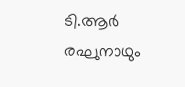ടി.ആര്‍ രഘുനാഥും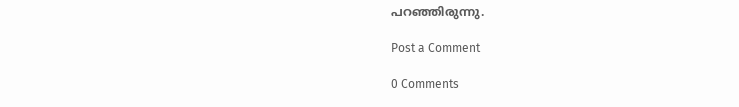പറഞ്ഞിരുന്നു.

Post a Comment

0 Comments